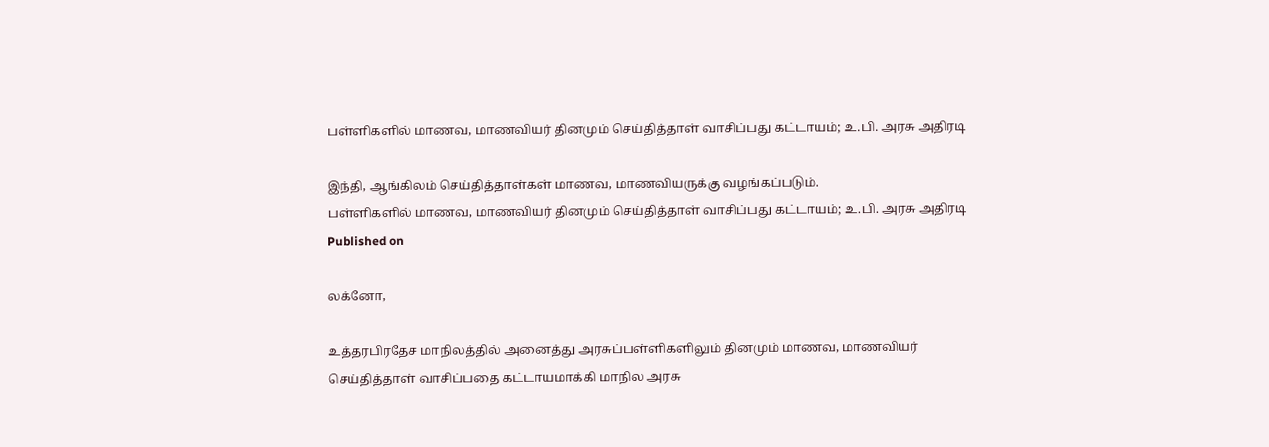பள்ளிகளில் மாணவ, மாணவியர் தினமும் செய்தித்தாள் வாசிப்பது கட்டாயம்; உ.பி. அரசு அதிரடி

இந்தி, ஆங்கிலம் செய்தித்தாள்கள் மாணவ, மாணவியருக்கு வழங்கப்படும்.
பள்ளிகளில் மாணவ, மாணவியர் தினமும் செய்தித்தாள் வாசிப்பது கட்டாயம்; உ.பி. அரசு அதிரடி
Published on

லக்னோ,

உத்தரபிரதேச மாநிலத்தில் அனைத்து அரசுப்பள்ளிகளிலும் தினமும் மாணவ, மாணவியர் செய்தித்தாள் வாசிப்பதை கட்டாயமாக்கி மாநில அரசு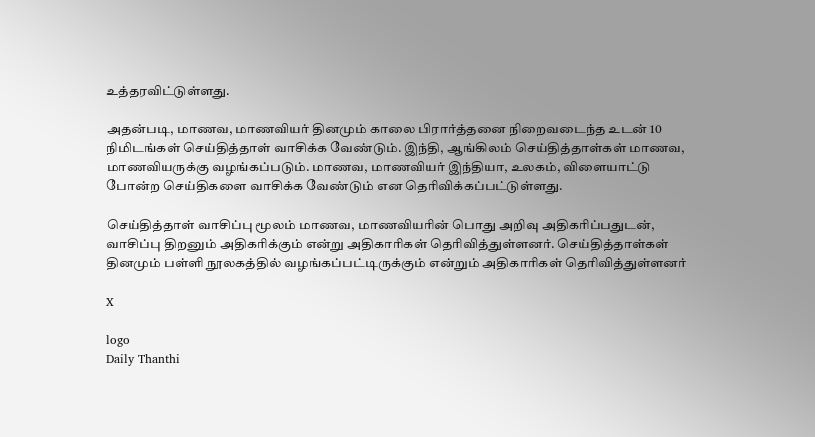உத்தரவிட்டுள்ளது.

அதன்படி, மாணவ, மாணவியர் தினமும் காலை பிரார்த்தனை நிறைவடைந்த உடன் 10 நிமிடங்கள் செய்தித்தாள் வாசிக்க வேண்டும். இந்தி, ஆங்கிலம் செய்தித்தாள்கள் மாணவ, மாணவியருக்கு வழங்கப்படும். மாணவ, மாணவியர் இந்தியா, உலகம், விளையாட்டு போன்ற செய்திகளை வாசிக்க வேண்டும் என தெரிவிக்கப்பட்டுள்ளது.

செய்தித்தாள் வாசிப்பு மூலம் மாணவ, மாணவியரின் பொது அறிவு அதிகரிப்பதுடன்,  வாசிப்பு திறனும் அதிகரிக்கும் என்று அதிகாரிகள் தெரிவித்துள்ளனர். செய்தித்தாள்கள் தினமும் பள்ளி நூலகத்தில் வழங்கப்பட்டிருக்கும் என்றும் அதிகாரிகள் தெரிவித்துள்ளனர்

X

logo
Daily Thanthi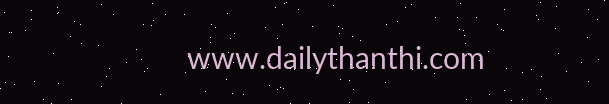www.dailythanthi.com